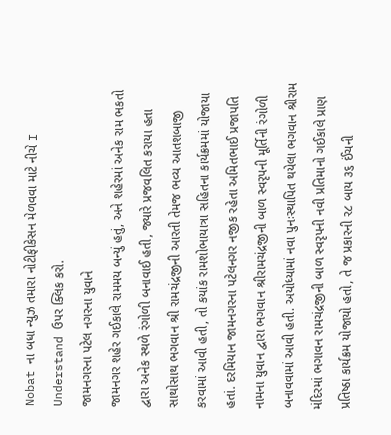Nobat ના બધા ન્યુઝ તમારા નોટીફીકેસન મેળવવા માટે નીચે I Understand ઉપર ક્લિક કરો.
જામનગરના પટેલ નગરના યુવાને
જામનગર શહેર ગઈકાલે રામમય બન્યું હતું, અને શહેરમાં અનેક રામ ભકતો દ્વારા અનેક સ્થળે રંગોળી બનાવાઈ હતી, જ્યારે પ્રજવલિત કરાયા હતા સાથોસાથ ભગવાન શ્રી રામચંદ્રજીની આરતી તેમજ ભવ્ય આતશબાજી કરવામાં આવી હતી, તો કયાંક રામશોભાયાત્રા સહિતના કાર્યક્રમમાં યોજાયા હતાં. દરમિયાન જામનગરના પટેલનગર નજીક રહેતા અમિતભાઈ પ્રજાપતિ નામના યુવાન દ્વારા ભગવાન શ્રીરામચંદ્રજીની બાળ સ્વરૃપની મૂર્તિની રંગોળી બનાવવામાં આવી હતી. અયોધ્યામાં નવા પુનઃસ્થાપિત થયેલા ભગવાન શ્રીરામ મંદિરમાં ભગાવન રામચંદ્રજીની બાળ સ્વરૃપની નવી પ્રતિમાનો ગઈકાલે પ્રાણ પ્રતિષ્ઠા કાર્યક્રમ યોજાયો હતો, તે જ પ્રકારની ર૮ બાય ૩૬ ઈંચની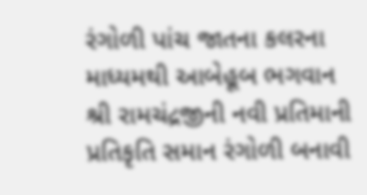રંગોળી પાંચ જાતના કલરના માધ્યમથી આબેહૂબ ભગવાન શ્રી રામચંદ્રજીની નવી પ્રતિમાની પ્રતિકૃતિ સમાન રંગોળી બનાવી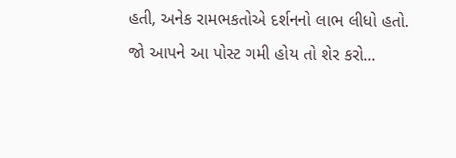હતી, અનેક રામભકતોએ દર્શનનો લાભ લીધો હતો.
જો આપને આ પોસ્ટ ગમી હોય તો શેર કરો...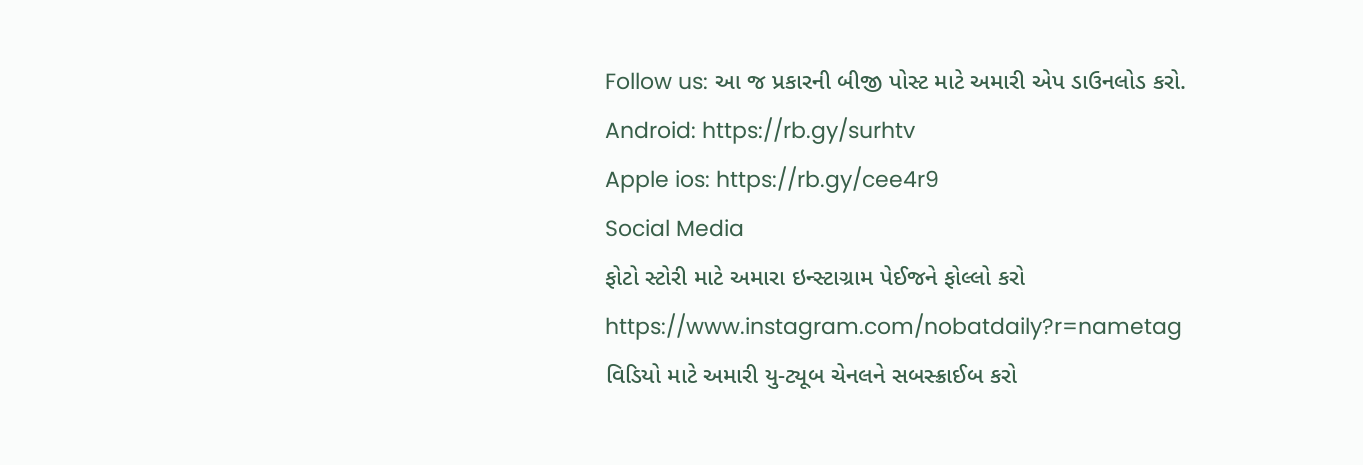Follow us: આ જ પ્રકારની બીજી પોસ્ટ માટે અમારી એપ ડાઉનલોડ કરો.
Android: https://rb.gy/surhtv
Apple ios: https://rb.gy/cee4r9
Social Media
ફોટો સ્ટોરી માટે અમારા ઇન્સ્ટાગ્રામ પેઈજને ફોલ્લો કરો
https://www.instagram.com/nobatdaily?r=nametag
વિડિયો માટે અમારી યુ-ટ્યૂબ ચેનલને સબસ્ક્રાઈબ કરો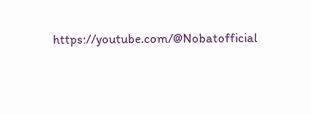https://youtube.com/@Nobatofficial